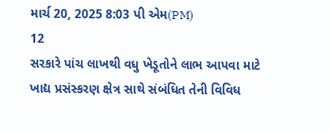માર્ચ 20, 2025 8:03 પી એમ(PM)
12
સરકારે પાંચ લાખથી વધુ ખેડૂતોને લાભ આપવા માટે ખાદ્ય પ્રસંસ્કરણ ક્ષેત્ર સાથે સંબંધિત તેની વિવિધ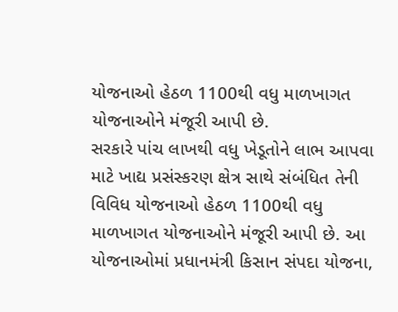યોજનાઓ હેઠળ 1100થી વધુ માળખાગત યોજનાઓને મંજૂરી આપી છે.
સરકારે પાંચ લાખથી વધુ ખેડૂતોને લાભ આપવા માટે ખાદ્ય પ્રસંસ્કરણ ક્ષેત્ર સાથે સંબંધિત તેની વિવિધ યોજનાઓ હેઠળ 1100થી વધુ માળખાગત યોજનાઓને મંજૂરી આપી છે. આ યોજનાઓમાં પ્રધાનમંત્રી કિસાન સંપદા યોજના,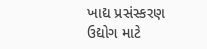ખાદ્ય પ્રસંસ્કરણ ઉદ્યોગ માટે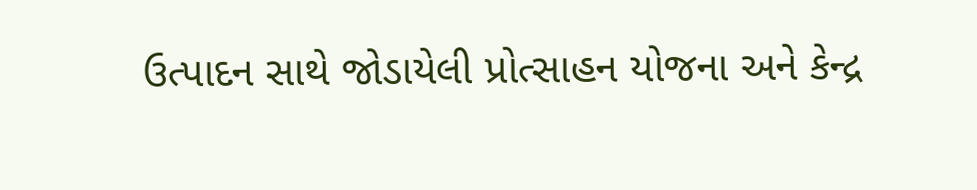ઉત્પાદન સાથે જોડાયેલી પ્રોત્સાહન યોજના અને કેન્દ્ર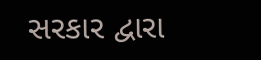સરકાર દ્વારા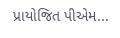પ્રાયોજિત પીએમ...